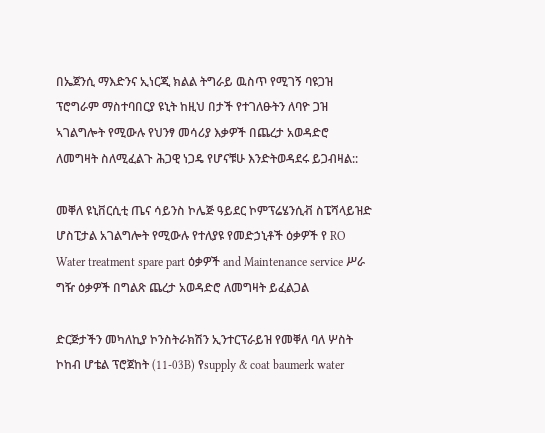በኤጀንሲ ማእድንና ኢነርጂ ክልል ትግራይ ዉስጥ የሚገኝ ባዩጋዝ ፕሮግራም ማስተባበርያ ዩኒት ከዚህ በታች የተገለፁትን ለባዮ ጋዝ ኣገልግሎት የሚውሉ የህንፃ መሳሪያ እቃዎች በጨረታ አወዳድሮ ለመግዛት ስለሚፈልጉ ሕጋዊ ነጋዴ የሆናቹሁ እንድትወዳደሩ ይጋብዛል::

መቐለ ዩኒቨርሲቲ ጤና ሳይንስ ኮሌጅ ዓይደር ኮምፕሬሄንሲቭ ስፔሻላይዝድ ሆስፒታል አገልግሎት የሚውሉ የተለያዩ የመድኃኒቶች ዕቃዎች የ RO Water treatment spare part ዕቃዎች and Maintenance service ሥራ ግዥ ዕቃዎች በግልጽ ጨረታ አወዳድሮ ለመግዛት ይፈልጋል

ድርጅታችን መካለኪያ ኮንስትራክሽን ኢንተርፕራይዝ የመቐለ ባለ ሦስት ኮከብ ሆቴል ፕሮጀከት (11-03B) የsupply & coat baumerk water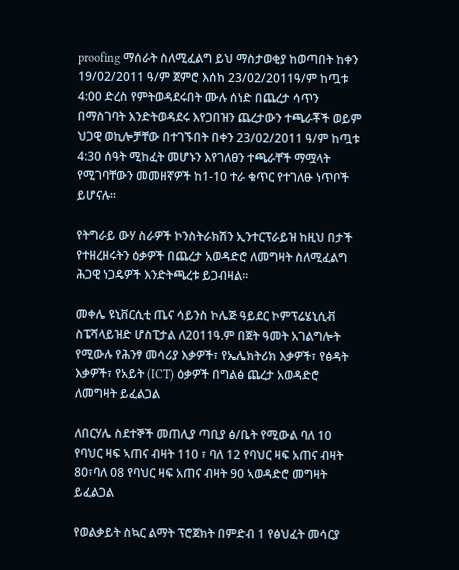proofing ማሰራት ስለሚፈልግ ይህ ማስታወቂያ ከወጣበት ከቀን 19/02/2011 ዓ/ም ጀምሮ እሰከ 23/02/2011ዓ/ም ከጧቱ 4:00 ድረስ የምትወዳደሩበት ሙሉ ሰነድ በጨረታ ሳጥን በማስገባት እንድትወዳደሩ እየጋበዝን ጨረታውን ተጫራቾች ወይም ህጋዊ ወኪሎቻቸው በተገኙበት በቀን 23/02/2011 ዓ/ም ከጧቱ 4:30 ሰዓት ሚከፈት መሆኑን እየገለፀን ተጫራቸች ማሟላት የሚገባቸውን መመዘኛዎች ከ1-10 ተራ ቁጥር የተገለፁ ነጥቦች ይሆናሉ።

የትግራይ ውሃ ስራዎች ኮንስትራክሽን ኢንተርፕራይዝ ከዚህ በታች የተዘረዘሩትን ዕቃዎች በጨረታ አወዳድሮ ለመግዛት ስለሚፈልግ ሕጋዊ ነጋዴዎች እንድትጫረቱ ይጋብዛል።

መቀሌ ዩኒቨርሲቲ ጤና ሳይንስ ኮሌጅ ዓይደር ኮምፕሬሄኒሲቭ ስፔሻላይዝድ ሆስፒታል ለ2011ዓ.ም በጀት ዓመት አገልግሎት የሚውሉ የሕንፃ መሳሪያ እቃዎች፣ የኤሌክትሪክ እቃዎች፣ የፅዳት እቃዎች፣ የአይት (ICT) ዕቃዎች በግልፅ ጨረታ አወዳድሮ ለመግዛት ይፈልጋል

ለበርሃሌ ስደተኞች መጠሊያ ጣቢያ ፅ/ቤት የሚውል ባለ 10 የባህር ዛፍ ኣጠና ብዛት 110 ፣ ባለ 12 የባህር ዛፍ አጠና ብዛት 80፣ባለ 08 የባህር ዛፍ አጠና ብዛት 90 ኣወዳድሮ መግዛት ይፈልጋል

የወልቃይት ስኳር ልማት ፕሮጀክት በምድብ 1 የፅህፈት መሳርያ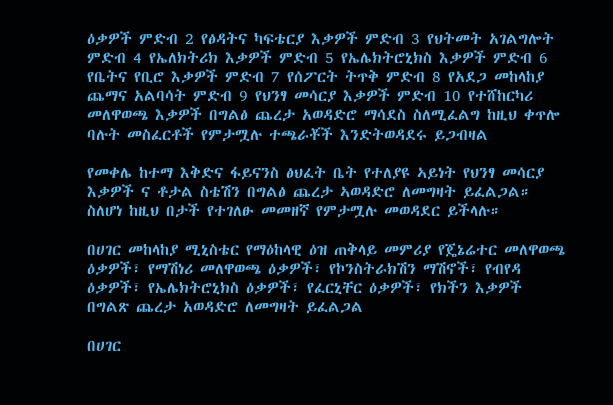ዕቃዎች ምድብ 2 የፅዳትና ካፍቴርያ እቃዎች ምድብ 3 የህትመት አገልግሎት ምድብ 4 የኤለክትሪክ እቃዎች ምድብ 5 የኤሌክትሮኒክስ እቃዎች ምድብ 6 የቤትና የቢሮ እቃዎች ምድብ 7 የሰፖርት ትጥቅ ምድብ 8 የአደጋ መከላከያ ጨማና አልባሳት ምድብ 9 የህንፃ መሳርያ እቃዎች ምድብ 10 የተሸከርካሪ መለዋወጫ እቃዎች በግልፅ ጨረታ አወዳድሮ ማሳደስ ስለሚፈልግ ከዚህ ቀጥሎ ባሉት መስፈርቶች የምታሟሉ ተጫራቾች እንድትወዳደሩ ይጋብዛል

የመቀሌ ከተማ እቅድና ፋይናንስ ፅህፈት ቤት የተለያዩ ኣይነት የህንፃ መሳርያ እቃዎች ና ቶታል ስቴሽን በግልፅ ጨረታ ኣወዳድሮ ለመግዛት ይፈልጋል። ስለሆነ ከዚህ በታች የተገለፁ መመዘኛ የምታሟሉ መወዳደር ይችላሉ።

በሀገር መከላከያ ሚኒስቴር የማዕከላዊ ዕዝ ጠቅላይ መምሪያ የጄኔሬተር መለዋወጫ ዕቃዎች፣ የማሽነሪ መለዋወጫ ዕቃዎች፣ የኮንስትራክሽን ማሽኖች፣ የብየዳ ዕቃዎች፣ የኤሌክትሮኒክስ ዕቃዎች፣ የፈርኒቸር ዕቃዎች፣ የክችን እቃዎች በግልጽ ጨረታ አወዳድሮ ለመግዛት ይፈልጋል

በሀገር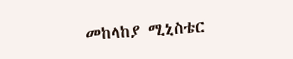መከላከያ ሚኒስቴር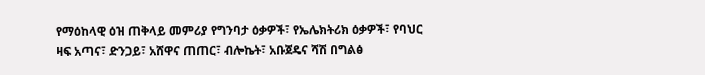የማዕከላዊ ዕዝ ጠቅላይ መምሪያ የግንባታ ዕቃዎች፣ የኤሌክትሪክ ዕቃዎች፣ የባህር ዛፍ አጣና፣ ድንጋይ፣ አሸዋና ጠጠር፣ ብሎኬት፣ አቡጀዴና ሻሽ በግልፅ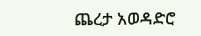ጨረታ አወዳድሮ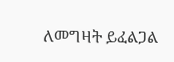ለመግዛት ይፈልጋል